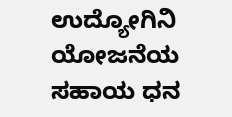ಉದ್ಯೋಗಿನಿ ಯೋಜನೆಯ ಸಹಾಯ ಧನ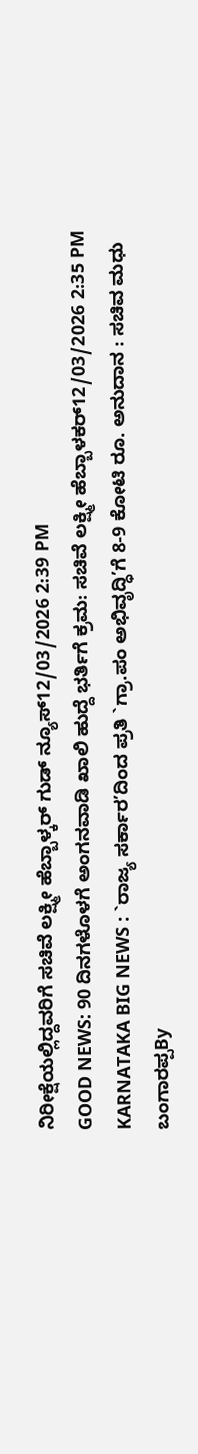ನಿರೀಕ್ಷೆಯಲ್ಲಿದ್ದವರಿಗೆ ಸಚಿವೆ ಲಕ್ಷ್ಮೀ ಹೆಬ್ಬಾಳ್ಕರ್ ಗುಡ್ ನ್ಯೂಸ್12/03/2026 2:39 PM
GOOD NEWS: 90 ದಿನಗಳೊಳಗೆ ಅಂಗನವಾಡಿ ಖಾಲಿ ಹುದ್ದೆ ಭರ್ತಿಗೆ ಕ್ರಮ: ಸಚಿವೆ ಲಕ್ಷ್ಮೀ ಹೆಬ್ಬಾಳಕರ್12/03/2026 2:35 PM
KARNATAKA BIG NEWS : `ರಾಜ್ಯ ಸರ್ಕಾರ’ದಿಂದ ಪ್ರತಿ `ಗ್ರಾ.ಪಂ ಅಭಿವೃದ್ಧಿ’ಗೆ 8-9 ಕೋಟಿ ರೂ. ಅನುದಾನ : ಸಚಿವ ಮಧು ಬಂಗಾರಪ್ಪBy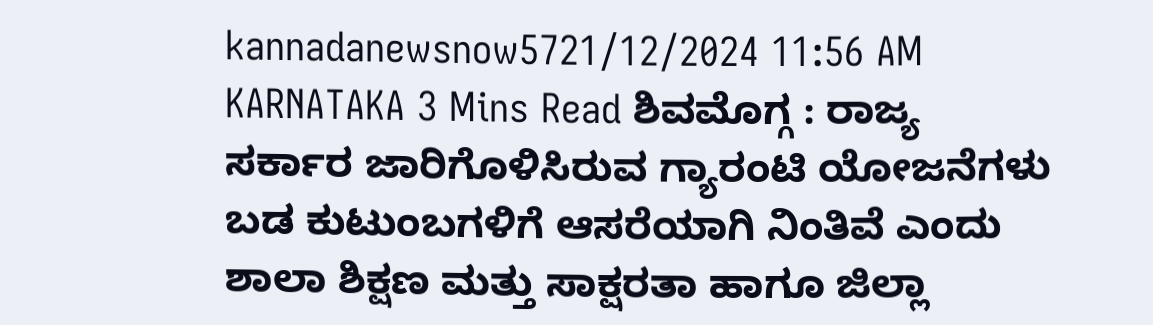kannadanewsnow5721/12/2024 11:56 AM KARNATAKA 3 Mins Read ಶಿವಮೊಗ್ಗ : ರಾಜ್ಯ ಸರ್ಕಾರ ಜಾರಿಗೊಳಿಸಿರುವ ಗ್ಯಾರಂಟಿ ಯೋಜನೆಗಳು ಬಡ ಕುಟುಂಬಗಳಿಗೆ ಆಸರೆಯಾಗಿ ನಿಂತಿವೆ ಎಂದು ಶಾಲಾ ಶಿಕ್ಷಣ ಮತ್ತು ಸಾಕ್ಷರತಾ ಹಾಗೂ ಜಿಲ್ಲಾ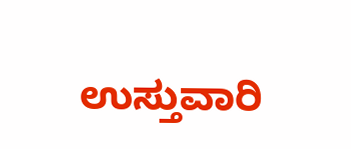ಉಸ್ತುವಾರಿ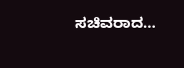ಸಚಿವರಾದ…